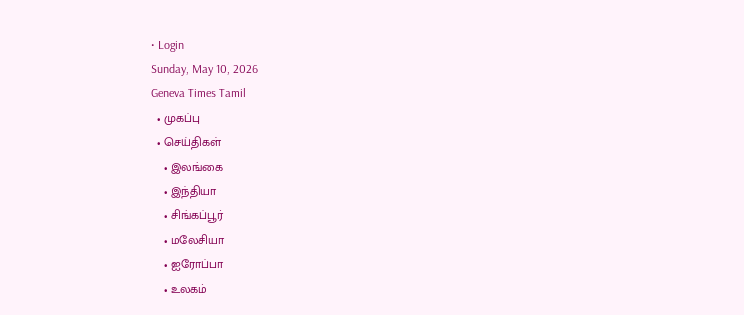• Login
Sunday, May 10, 2026
Geneva Times Tamil
  • முகப்பு
  • செய்திகள்
    • இலங்கை
    • இந்தியா
    • சிங்கப்பூர்
    • மலேசியா
    • ஐரோப்பா
    • உலகம்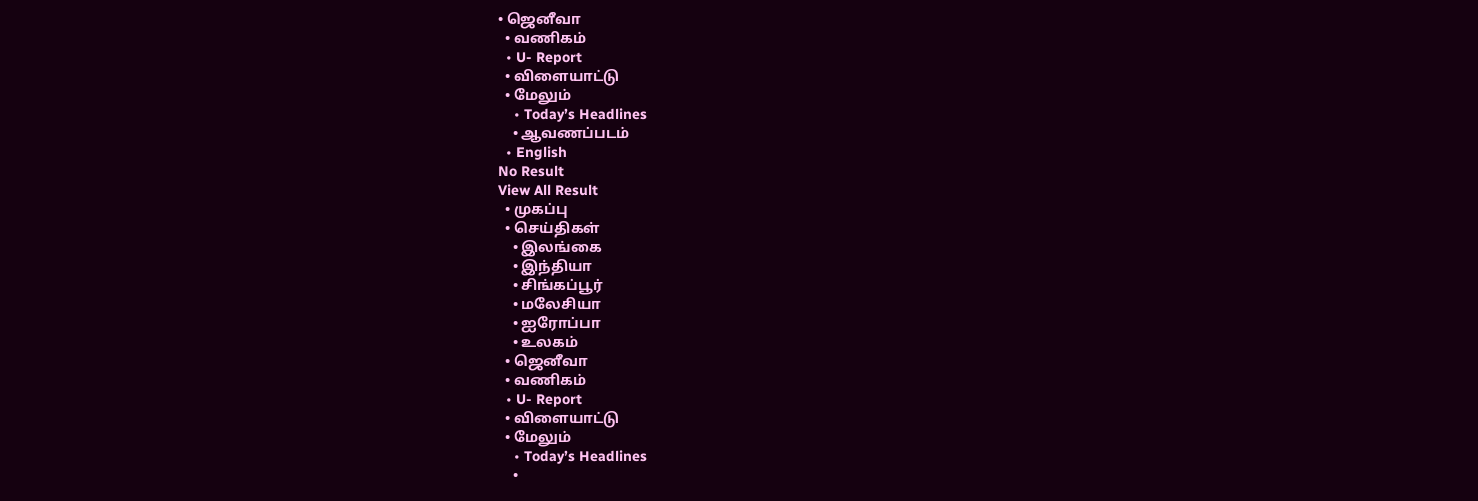• ஜெனீவா
  • வணிகம்
  • U- Report
  • விளையாட்டு
  • மேலும்
    • Today’s Headlines
    • ஆவணப்படம்
  • English
No Result
View All Result
  • முகப்பு
  • செய்திகள்
    • இலங்கை
    • இந்தியா
    • சிங்கப்பூர்
    • மலேசியா
    • ஐரோப்பா
    • உலகம்
  • ஜெனீவா
  • வணிகம்
  • U- Report
  • விளையாட்டு
  • மேலும்
    • Today’s Headlines
    •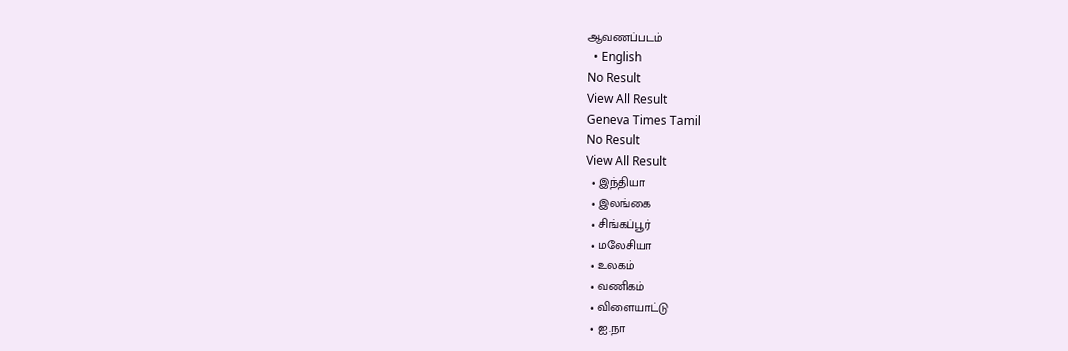ஆவணப்படம்
  • English
No Result
View All Result
Geneva Times Tamil
No Result
View All Result
  • இந்தியா
  • இலங்கை
  • சிங்கப்பூர்
  • மலேசியா
  • உலகம்
  • வணிகம்
  • விளையாட்டு
  • ஐ.நா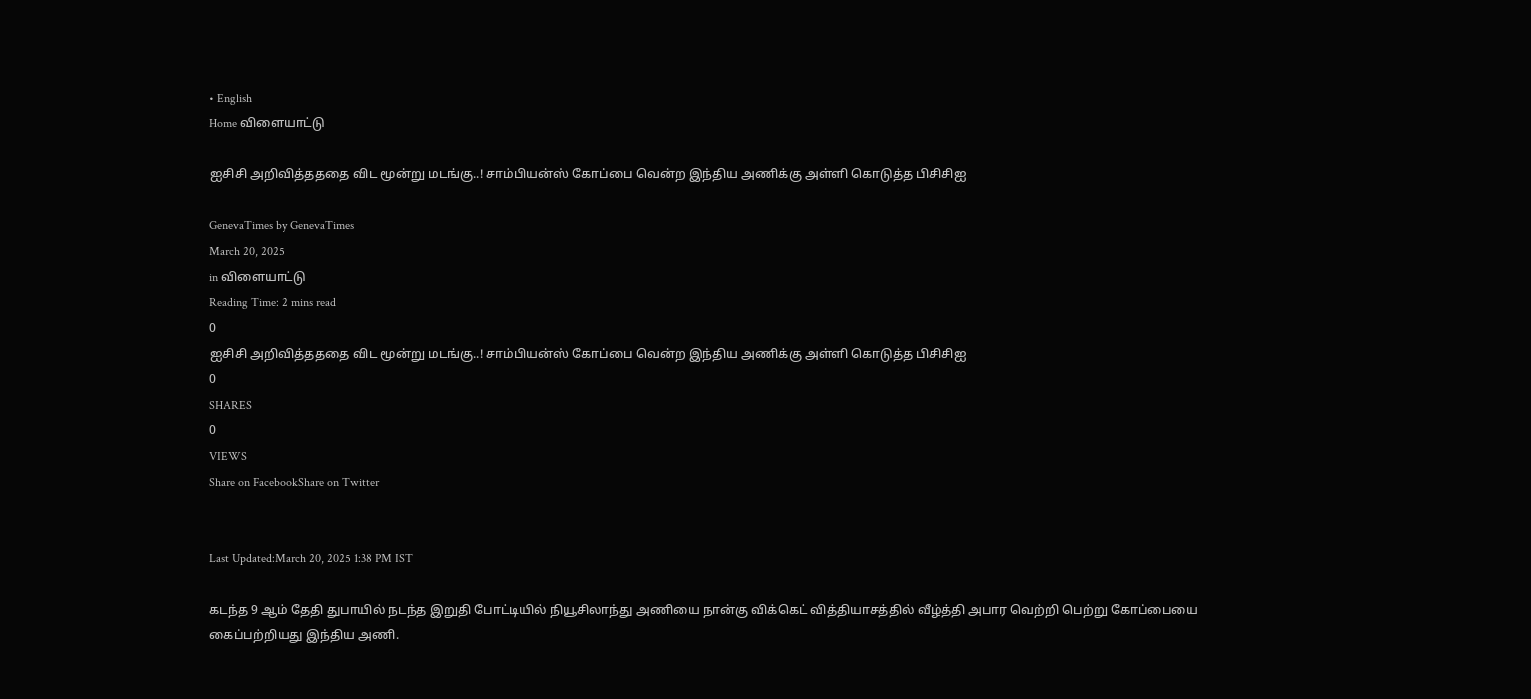• English
Home விளையாட்டு

ஐசிசி அறிவித்தததை விட மூன்று மடங்கு..! சாம்பியன்ஸ் கோப்பை வென்ற இந்திய அணிக்கு அள்ளி கொடுத்த பிசிசிஐ

GenevaTimes by GenevaTimes
March 20, 2025
in விளையாட்டு
Reading Time: 2 mins read
0
ஐசிசி அறிவித்தததை விட மூன்று மடங்கு..! சாம்பியன்ஸ் கோப்பை வென்ற இந்திய அணிக்கு அள்ளி கொடுத்த பிசிசிஐ
0
SHARES
0
VIEWS
Share on FacebookShare on Twitter


Last Updated:March 20, 2025 1:38 PM IST

கடந்த 9 ஆம் தேதி துபாயில் நடந்த இறுதி போட்டியில் நியூசிலாந்து அணியை நான்கு விக்கெட் வித்தியாசத்தில் வீழ்த்தி அபார வெற்றி பெற்று கோப்பையை கைப்பற்றியது இந்திய அணி.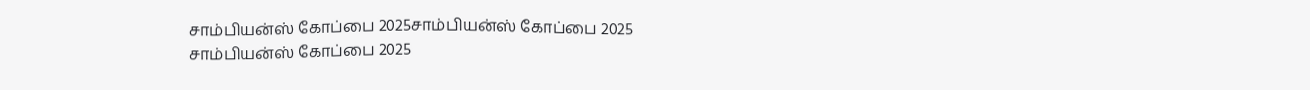சாம்பியன்ஸ் கோப்பை 2025சாம்பியன்ஸ் கோப்பை 2025
சாம்பியன்ஸ் கோப்பை 2025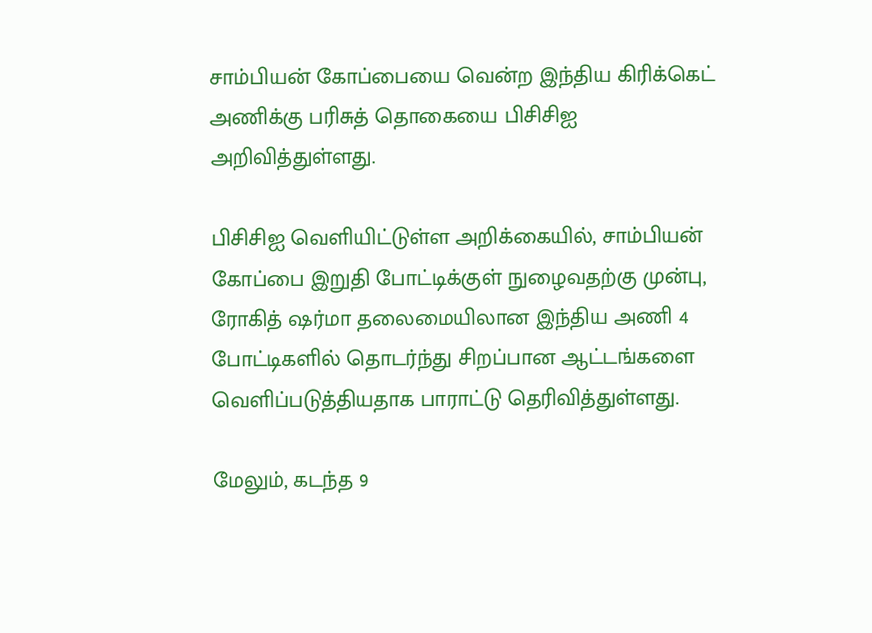சாம்பியன் கோப்பையை வென்ற இந்திய கிரிக்கெட் அணிக்கு பரிசுத் தொகையை பிசிசிஐ அறிவித்துள்ளது.

பிசிசிஐ வெளியிட்டுள்ள அறிக்கையில், சாம்பியன் கோப்பை இறுதி போட்டிக்குள் நுழைவதற்கு முன்பு, ரோகித் ஷர்மா தலைமையிலான இந்திய அணி 4 போட்டிகளில் தொடர்ந்து சிறப்பான ஆட்டங்களை வெளிப்படுத்தியதாக பாராட்டு தெரிவித்துள்ளது.

மேலும், கடந்த 9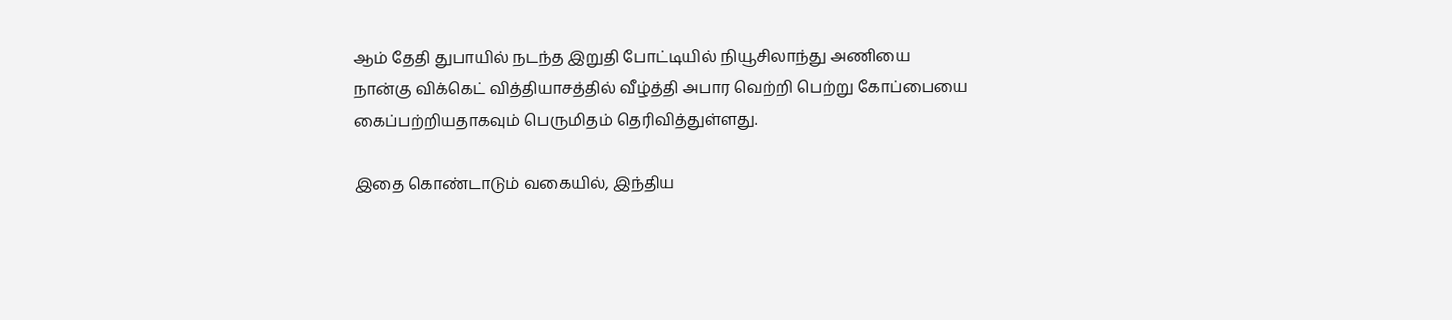ஆம் தேதி துபாயில் நடந்த இறுதி போட்டியில் நியூசிலாந்து அணியை நான்கு விக்கெட் வித்தியாசத்தில் வீழ்த்தி அபார வெற்றி பெற்று கோப்பையை கைப்பற்றியதாகவும் பெருமிதம் தெரிவித்துள்ளது.

இதை கொண்டாடும் வகையில், இந்திய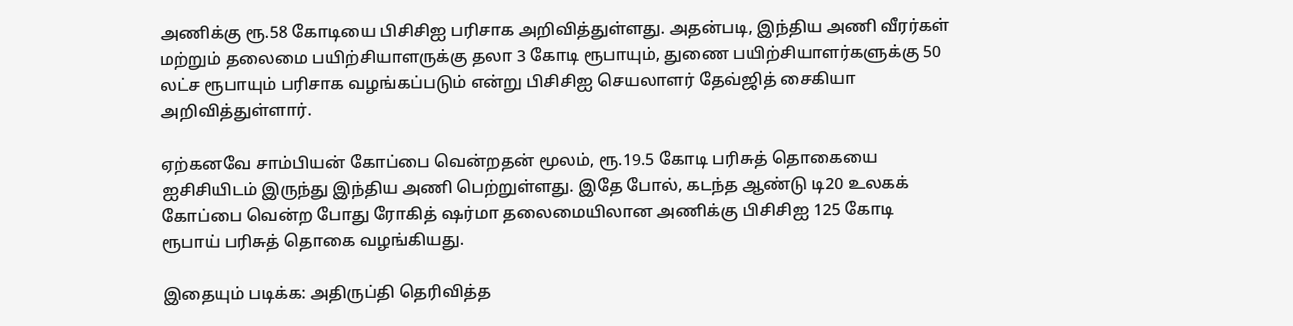அணிக்கு ரூ.58 கோடியை பிசிசிஐ பரிசாக அறிவித்துள்ளது. அதன்படி, இந்திய அணி வீரர்கள் மற்றும் தலைமை பயிற்சியாளருக்கு தலா 3 கோடி ரூபாயும், துணை பயிற்சியாளர்களுக்கு 50 லட்ச ரூபாயும் பரிசாக வழங்கப்படும் என்று பிசிசிஐ செயலாளர் தேவ்ஜித் சைகியா அறிவித்துள்ளார்.

ஏற்கனவே சாம்பியன் கோப்பை வென்றதன் மூலம், ரூ.19.5 கோடி பரிசுத் தொகையை ஐசிசியிடம் இருந்து இந்திய அணி பெற்றுள்ளது. இதே போல், கடந்த ஆண்டு டி20 உலகக் கோப்பை வென்ற போது ரோகித் ஷர்மா தலைமையிலான அணிக்கு பிசிசிஐ 125 கோடி ரூபாய் பரிசுத் தொகை வழங்கியது.

இதையும் படிக்க: அதிருப்தி தெரிவித்த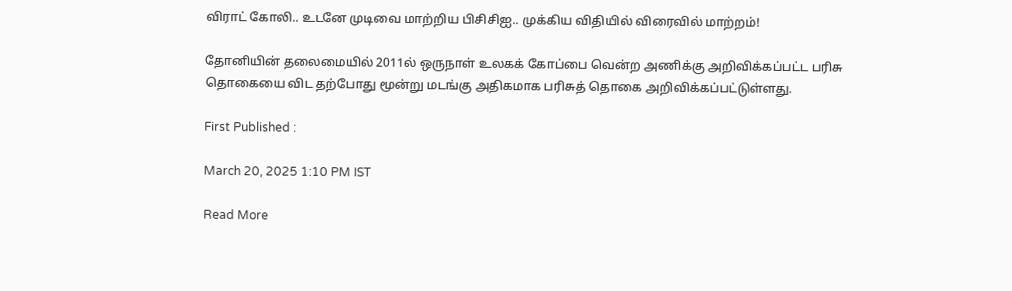விராட் கோலி.. உடனே முடிவை மாற்றிய பிசிசிஐ.. முக்கிய விதியில் விரைவில் மாற்றம்!

தோனியின் தலைமையில் 2011ல் ஒருநாள் உலகக் கோப்பை வென்ற அணிக்கு அறிவிக்கப்பட்ட பரிசு தொகையை விட தற்போது மூன்று மடங்கு அதிகமாக பரிசுத் தொகை அறிவிக்கப்பட்டுள்ளது.

First Published :

March 20, 2025 1:10 PM IST

Read More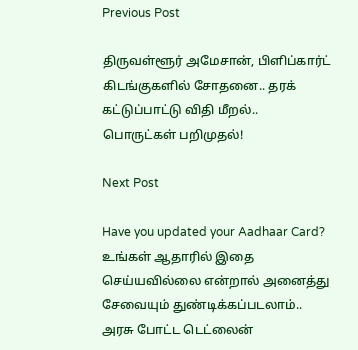Previous Post

திருவள்ளூர் அமேசான், பிளிப்கார்ட் கிடங்குகளில் சோதனை.. தரக் கட்டுப்பாட்டு விதி மீறல்.. பொருட்கள் பறிமுதல்!

Next Post

Have you updated your Aadhaar Card?  உங்கள் ஆதாரில் இதை செய்யவில்லை என்றால் அனைத்து சேவையும் துண்டிக்கப்படலாம்.. அரசு போட்ட டெட்லைன்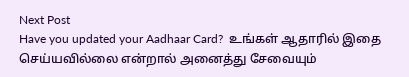Next Post
Have you updated your Aadhaar Card?  உங்கள் ஆதாரில் இதை செய்யவில்லை என்றால் அனைத்து சேவையும்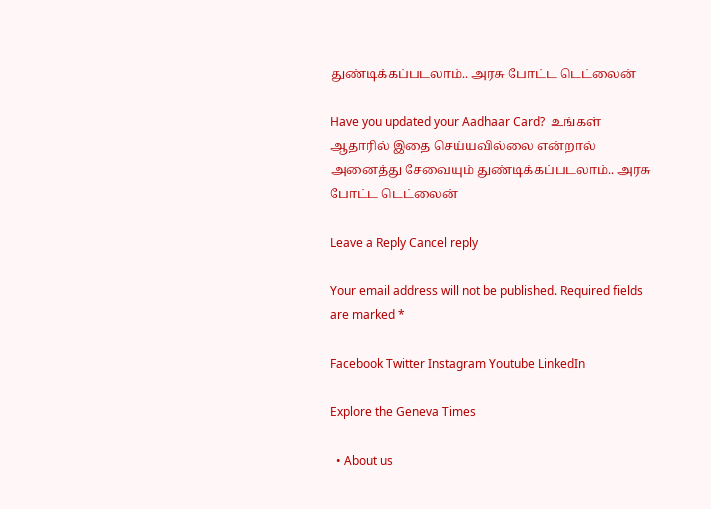துண்டிக்கப்படலாம்.. அரசு போட்ட டெட்லைன்

Have you updated your Aadhaar Card?  உங்கள் ஆதாரில் இதை செய்யவில்லை என்றால் அனைத்து சேவையும் துண்டிக்கப்படலாம்.. அரசு போட்ட டெட்லைன்

Leave a Reply Cancel reply

Your email address will not be published. Required fields are marked *

Facebook Twitter Instagram Youtube LinkedIn

Explore the Geneva Times

  • About us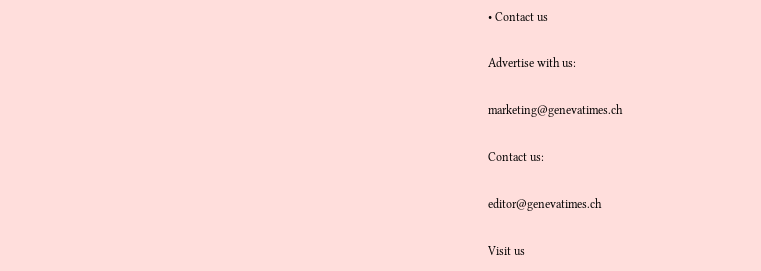• Contact us

Advertise with us:

marketing@genevatimes.ch

Contact us:

editor@genevatimes.ch

Visit us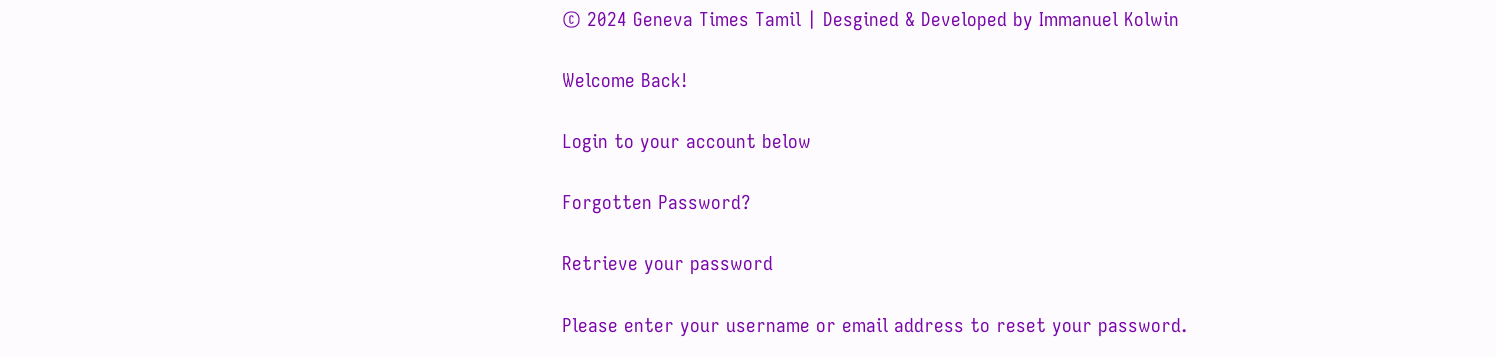© 2024 Geneva Times Tamil | Desgined & Developed by Immanuel Kolwin

Welcome Back!

Login to your account below

Forgotten Password?

Retrieve your password

Please enter your username or email address to reset your password.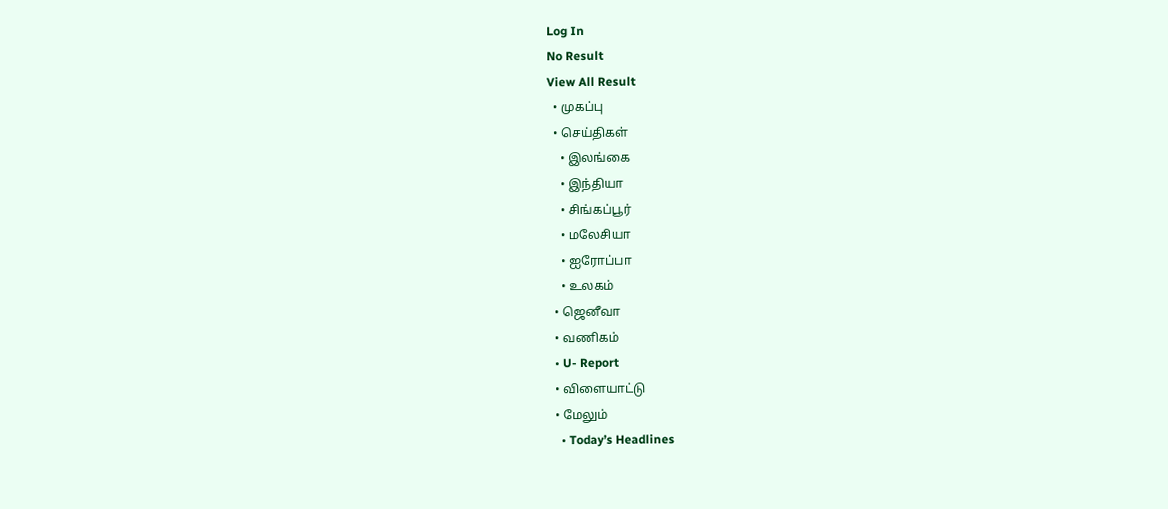Log In
No Result
View All Result
  • முகப்பு
  • செய்திகள்
    • இலங்கை
    • இந்தியா
    • சிங்கப்பூர்
    • மலேசியா
    • ஐரோப்பா
    • உலகம்
  • ஜெனீவா
  • வணிகம்
  • U- Report
  • விளையாட்டு
  • மேலும்
    • Today’s Headlines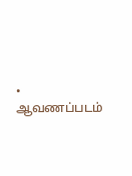• ஆவணப்படம்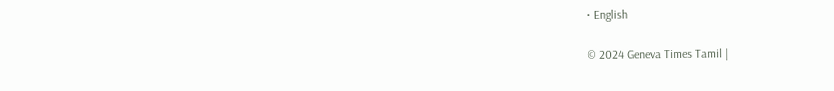• English

© 2024 Geneva Times Tamil |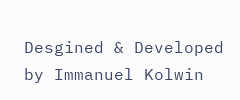Desgined & Developed by Immanuel Kolwin